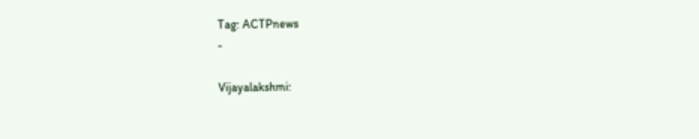Tag: ACTPnews
-

Vijayalakshmi: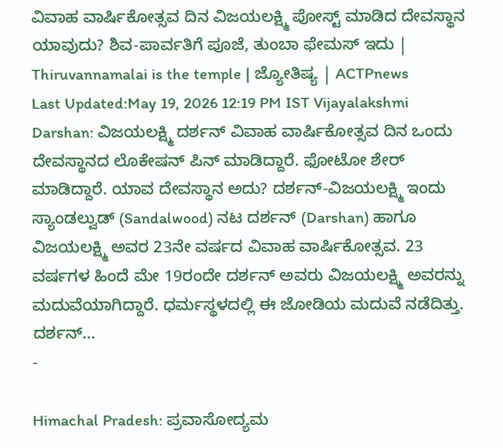ವಿವಾಹ ವಾರ್ಷಿಕೋತ್ಸವ ದಿನ ವಿಜಯಲಕ್ಷ್ಮಿ ಪೋಸ್ಟ್ ಮಾಡಿದ ದೇವಸ್ಥಾನ ಯಾವುದು? ಶಿವ-ಪಾರ್ವತಿಗೆ ಪೂಜೆ, ತುಂಬಾ ಫೇಮಸ್ ಇದು | Thiruvannamalai is the temple | ಜ್ಯೋತಿಷ್ಯ | ACTPnews
Last Updated:May 19, 2026 12:19 PM IST Vijayalakshmi Darshan: ವಿಜಯಲಕ್ಷ್ಮಿ ದರ್ಶನ್ ವಿವಾಹ ವಾರ್ಷಿಕೋತ್ಸವ ದಿನ ಒಂದು ದೇವಸ್ಥಾನದ ಲೊಕೇಷನ್ ಪಿನ್ ಮಾಡಿದ್ದಾರೆ. ಫೋಟೋ ಶೇರ್ ಮಾಡಿದ್ದಾರೆ. ಯಾವ ದೇವಸ್ಥಾನ ಅದು? ದರ್ಶನ್-ವಿಜಯಲಕ್ಷ್ಮಿ ಇಂದು ಸ್ಯಾಂಡಲ್ವುಡ್ (Sandalwood) ನಟ ದರ್ಶನ್ (Darshan) ಹಾಗೂ ವಿಜಯಲಕ್ಷ್ಮಿ ಅವರ 23ನೇ ವರ್ಷದ ವಿವಾಹ ವಾರ್ಷಿಕೋತ್ಸವ. 23 ವರ್ಷಗಳ ಹಿಂದೆ ಮೇ 19ರಂದೇ ದರ್ಶನ್ ಅವರು ವಿಜಯಲಕ್ಷ್ಮಿ ಅವರನ್ನು ಮದುವೆಯಾಗಿದ್ದಾರೆ. ಧರ್ಮಸ್ಥಳದಲ್ಲಿ ಈ ಜೋಡಿಯ ಮದುವೆ ನಡೆದಿತ್ತು. ದರ್ಶನ್…
-

Himachal Pradesh: ಪ್ರವಾಸೋದ್ಯಮ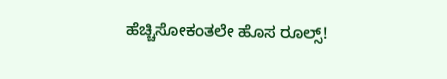ಹೆಚ್ಚಿಸೋಕಂತಲೇ ಹೊಸ ರೂಲ್ಸ್!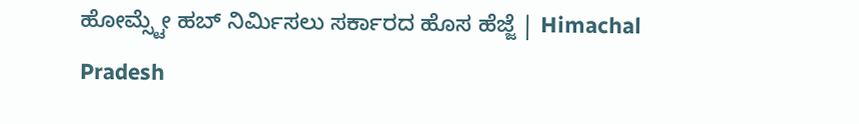ಹೋಮ್ಸ್ಟೇ ಹಬ್ ನಿರ್ಮಿಸಲು ಸರ್ಕಾರದ ಹೊಸ ಹೆಜ್ಜೆ | Himachal Pradesh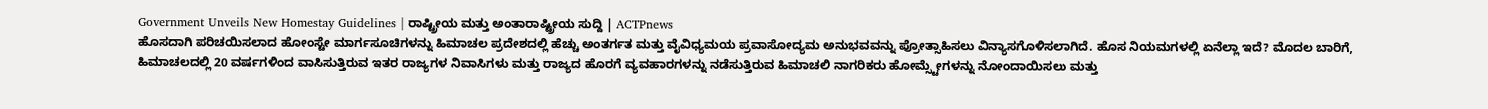Government Unveils New Homestay Guidelines | ರಾಷ್ಟ್ರೀಯ ಮತ್ತು ಅಂತಾರಾಷ್ಟ್ರೀಯ ಸುದ್ದಿ | ACTPnews
ಹೊಸದಾಗಿ ಪರಿಚಯಿಸಲಾದ ಹೋಂಸ್ಟೇ ಮಾರ್ಗಸೂಚಿಗಳನ್ನು ಹಿಮಾಚಲ ಪ್ರದೇಶದಲ್ಲಿ ಹೆಚ್ಚು ಅಂತರ್ಗತ ಮತ್ತು ವೈವಿಧ್ಯಮಯ ಪ್ರವಾಸೋದ್ಯಮ ಅನುಭವವನ್ನು ಪ್ರೋತ್ಸಾಹಿಸಲು ವಿನ್ಯಾಸಗೊಳಿಸಲಾಗಿದೆ. ಹೊಸ ನಿಯಮಗಳಲ್ಲಿ ಏನೆಲ್ಲಾ ಇದೆ? ಮೊದಲ ಬಾರಿಗೆ, ಹಿಮಾಚಲದಲ್ಲಿ 20 ವರ್ಷಗಳಿಂದ ವಾಸಿಸುತ್ತಿರುವ ಇತರ ರಾಜ್ಯಗಳ ನಿವಾಸಿಗಳು ಮತ್ತು ರಾಜ್ಯದ ಹೊರಗೆ ವ್ಯವಹಾರಗಳನ್ನು ನಡೆಸುತ್ತಿರುವ ಹಿಮಾಚಲಿ ನಾಗರಿಕರು ಹೋಮ್ಸ್ಟೇಗಳನ್ನು ನೋಂದಾಯಿಸಲು ಮತ್ತು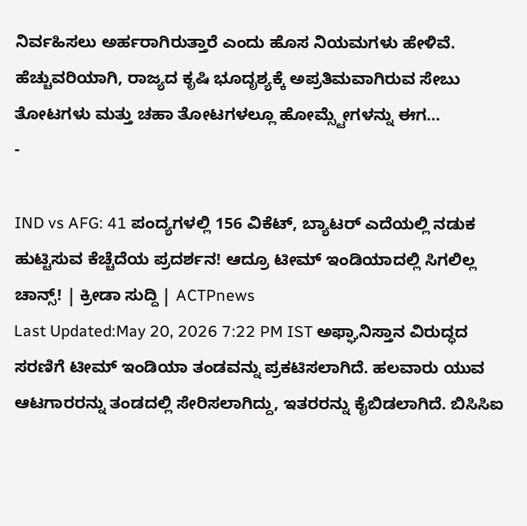ನಿರ್ವಹಿಸಲು ಅರ್ಹರಾಗಿರುತ್ತಾರೆ ಎಂದು ಹೊಸ ನಿಯಮಗಳು ಹೇಳಿವೆ. ಹೆಚ್ಚುವರಿಯಾಗಿ, ರಾಜ್ಯದ ಕೃಷಿ ಭೂದೃಶ್ಯಕ್ಕೆ ಅಪ್ರತಿಮವಾಗಿರುವ ಸೇಬು ತೋಟಗಳು ಮತ್ತು ಚಹಾ ತೋಟಗಳಲ್ಲೂ ಹೋಮ್ಸ್ಟೇಗಳನ್ನು ಈಗ…
-

IND vs AFG: 41 ಪಂದ್ಯಗಳಲ್ಲಿ 156 ವಿಕೆಟ್, ಬ್ಯಾಟರ್ ಎದೆಯಲ್ಲಿ ನಡುಕ ಹುಟ್ಟಿಸುವ ಕೆಚ್ಚೆದೆಯ ಪ್ರದರ್ಶನ! ಆದ್ರೂ ಟೀಮ್ ಇಂಡಿಯಾದಲ್ಲಿ ಸಿಗಲಿಲ್ಲ ಚಾನ್ಸ್! | ಕ್ರೀಡಾ ಸುದ್ದಿ | ACTPnews
Last Updated:May 20, 2026 7:22 PM IST ಅಫ್ಘಾನಿಸ್ತಾನ ವಿರುದ್ಧದ ಸರಣಿಗೆ ಟೀಮ್ ಇಂಡಿಯಾ ತಂಡವನ್ನು ಪ್ರಕಟಿಸಲಾಗಿದೆ. ಹಲವಾರು ಯುವ ಆಟಗಾರರನ್ನು ತಂಡದಲ್ಲಿ ಸೇರಿಸಲಾಗಿದ್ದು, ಇತರರನ್ನು ಕೈಬಿಡಲಾಗಿದೆ. ಬಿಸಿಸಿಐ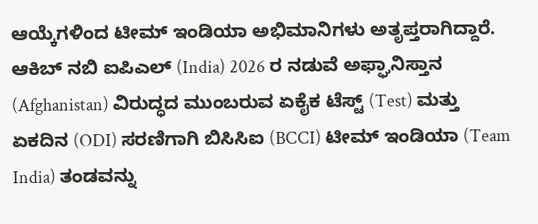ಆಯ್ಕೆಗಳಿಂದ ಟೀಮ್ ಇಂಡಿಯಾ ಅಭಿಮಾನಿಗಳು ಅತೃಪ್ತರಾಗಿದ್ದಾರೆ. ಆಕಿಬ್ ನಬಿ ಐಪಿಎಲ್ (India) 2026 ರ ನಡುವೆ ಅಫ್ಘಾನಿಸ್ತಾನ (Afghanistan) ವಿರುದ್ಧದ ಮುಂಬರುವ ಏಕೈಕ ಟೆಸ್ಟ್ (Test) ಮತ್ತು ಏಕದಿನ (ODI) ಸರಣಿಗಾಗಿ ಬಿಸಿಸಿಐ (BCCI) ಟೀಮ್ ಇಂಡಿಯಾ (Team India) ತಂಡವನ್ನು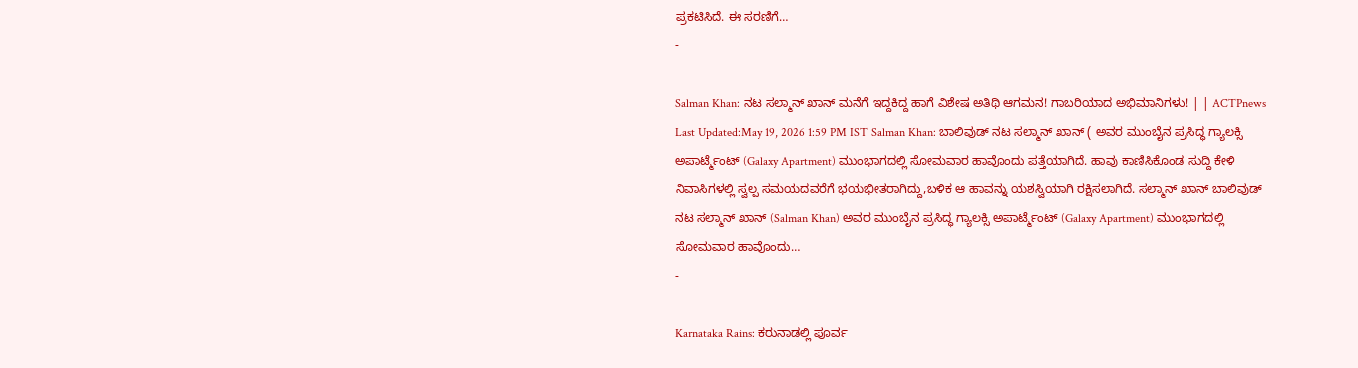ಪ್ರಕಟಿಸಿದೆ. ಈ ಸರಣಿಗೆ…
-

Salman Khan: ನಟ ಸಲ್ಮಾನ್ ಖಾನ್ ಮನೆಗೆ ಇದ್ದಕಿದ್ದ ಹಾಗೆ ವಿಶೇಷ ಅತಿಥಿ ಆಗಮನ! ಗಾಬರಿಯಾದ ಅಭಿಮಾನಿಗಳು! | | ACTPnews
Last Updated:May 19, 2026 1:59 PM IST Salman Khan: ಬಾಲಿವುಡ್ ನಟ ಸಲ್ಮಾನ್ ಖಾನ್ ( ಅವರ ಮುಂಬೈನ ಪ್ರಸಿದ್ಧ ಗ್ಯಾಲಕ್ಸಿ ಅಪಾರ್ಟ್ಮೆಂಟ್ (Galaxy Apartment) ಮುಂಭಾಗದಲ್ಲಿ ಸೋಮವಾರ ಹಾವೊಂದು ಪತ್ತೆಯಾಗಿದೆ. ಹಾವು ಕಾಣಿಸಿಕೊಂಡ ಸುದ್ದಿ ಕೇಳಿ ನಿವಾಸಿಗಳಲ್ಲಿ ಸ್ವಲ್ಪ ಸಮಯದವರೆಗೆ ಭಯಭೀತರಾಗಿದ್ದು,ಬಳಿಕ ಆ ಹಾವನ್ನು ಯಶಸ್ವಿಯಾಗಿ ರಕ್ಷಿಸಲಾಗಿದೆ. ಸಲ್ಮಾನ್ ಖಾನ್ ಬಾಲಿವುಡ್ ನಟ ಸಲ್ಮಾನ್ ಖಾನ್ (Salman Khan) ಅವರ ಮುಂಬೈನ ಪ್ರಸಿದ್ಧ ಗ್ಯಾಲಕ್ಸಿ ಅಪಾರ್ಟ್ಮೆಂಟ್ (Galaxy Apartment) ಮುಂಭಾಗದಲ್ಲಿ ಸೋಮವಾರ ಹಾವೊಂದು…
-

Karnataka Rains: ಕರುನಾಡಲ್ಲಿ ಪೂರ್ವ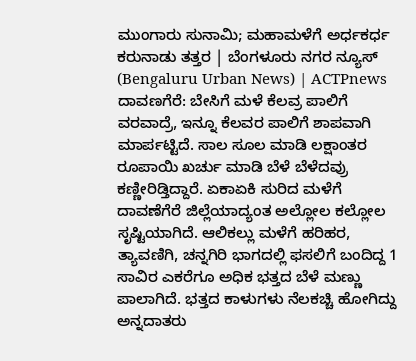ಮುಂಗಾರು ಸುನಾಮಿ; ಮಹಾಮಳೆಗೆ ಅರ್ಧಕರ್ಧ ಕರುನಾಡು ತತ್ತರ | ಬೆಂಗಳೂರು ನಗರ ನ್ಯೂಸ್ (Bengaluru Urban News) | ACTPnews
ದಾವಣಗೆರೆ: ಬೇಸಿಗೆ ಮಳೆ ಕೆಲವ್ರ ಪಾಲಿಗೆ ವರವಾದ್ರೆ, ಇನ್ನೂ ಕೆಲವರ ಪಾಲಿಗೆ ಶಾಪವಾಗಿ ಮಾರ್ಪಟ್ಟಿದೆ. ಸಾಲ ಸೂಲ ಮಾಡಿ ಲಕ್ಷಾಂತರ ರೂಪಾಯಿ ಖರ್ಚು ಮಾಡಿ ಬೆಳೆ ಬೆಳೆದವ್ರು ಕಣ್ಣೀರಿಡ್ತಿದ್ದಾರೆ. ಏಕಾಏಕಿ ಸುರಿದ ಮಳೆಗೆ ದಾವಣೆಗೆರೆ ಜಿಲ್ಲೆಯಾದ್ಯಂತ ಅಲ್ಲೋಲ ಕಲ್ಲೋಲ ಸೃಷ್ಟಿಯಾಗಿದೆ. ಆಲಿಕಲ್ಲು ಮಳೆಗೆ ಹರಿಹರ, ತ್ಯಾವಣಿಗಿ, ಚನ್ನಗಿರಿ ಭಾಗದಲ್ಲಿ ಫಸಲಿಗೆ ಬಂದಿದ್ದ 1 ಸಾವಿರ ಎಕರೆಗೂ ಅಧಿಕ ಭತ್ತದ ಬೆಳೆ ಮಣ್ಣು ಪಾಲಾಗಿದೆ. ಭತ್ತದ ಕಾಳುಗಳು ನೆಲಕಚ್ಚಿ ಹೋಗಿದ್ದು ಅನ್ನದಾತರು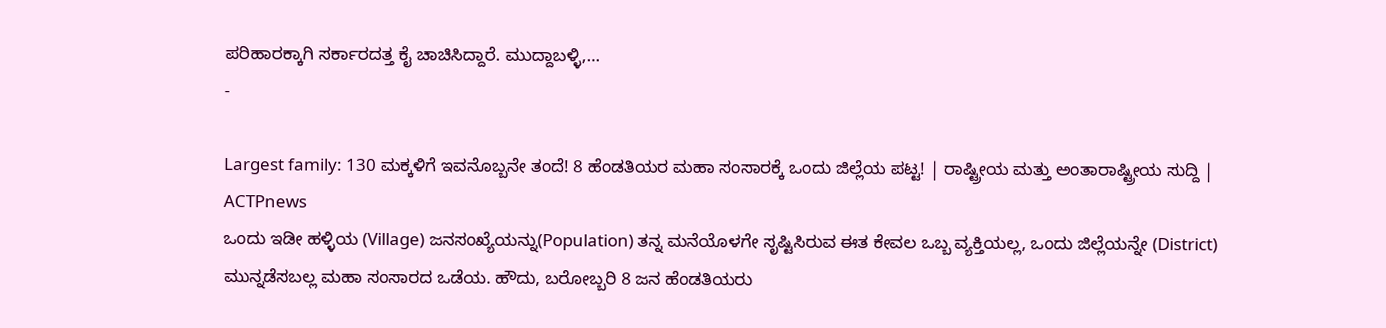ಪರಿಹಾರಕ್ಕಾಗಿ ಸರ್ಕಾರದತ್ತ ಕೈ ಚಾಚಿಸಿದ್ದಾರೆ. ಮುದ್ದಾಬಳ್ಳಿ,…
-

Largest family: 130 ಮಕ್ಕಳಿಗೆ ಇವನೊಬ್ಬನೇ ತಂದೆ! 8 ಹೆಂಡತಿಯರ ಮಹಾ ಸಂಸಾರಕ್ಕೆ ಒಂದು ಜಿಲ್ಲೆಯ ಪಟ್ಟ! | ರಾಷ್ಟ್ರೀಯ ಮತ್ತು ಅಂತಾರಾಷ್ಟ್ರೀಯ ಸುದ್ದಿ | ACTPnews
ಒಂದು ಇಡೀ ಹಳ್ಳಿಯ (Village) ಜನಸಂಖ್ಯೆಯನ್ನು(Population) ತನ್ನ ಮನೆಯೊಳಗೇ ಸೃಷ್ಟಿಸಿರುವ ಈತ ಕೇವಲ ಒಬ್ಬ ವ್ಯಕ್ತಿಯಲ್ಲ, ಒಂದು ಜಿಲ್ಲೆಯನ್ನೇ (District) ಮುನ್ನಡೆಸಬಲ್ಲ ಮಹಾ ಸಂಸಾರದ ಒಡೆಯ. ಹೌದು, ಬರೋಬ್ಬರಿ 8 ಜನ ಹೆಂಡತಿಯರು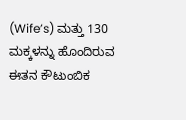(Wife’s) ಮತ್ತು 130 ಮಕ್ಕಳನ್ನು ಹೊಂದಿರುವ ಈತನ ಕೌಟುಂಬಿಕ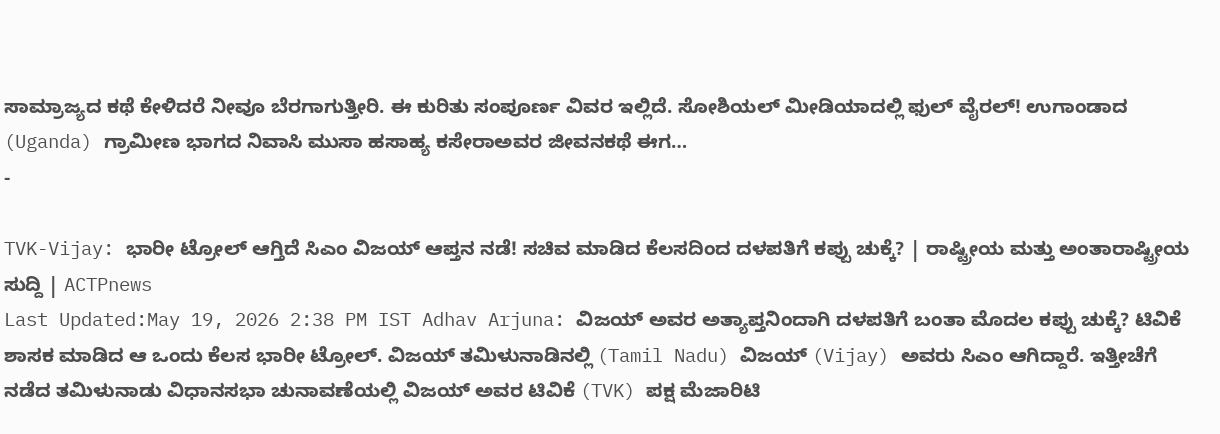ಸಾಮ್ರಾಜ್ಯದ ಕಥೆ ಕೇಳಿದರೆ ನೀವೂ ಬೆರಗಾಗುತ್ತೀರಿ. ಈ ಕುರಿತು ಸಂಪೂರ್ಣ ವಿವರ ಇಲ್ಲಿದೆ. ಸೋಶಿಯಲ್ ಮೀಡಿಯಾದಲ್ಲಿ ಫುಲ್ ವೈರಲ್! ಉಗಾಂಡಾದ (Uganda) ಗ್ರಾಮೀಣ ಭಾಗದ ನಿವಾಸಿ ಮುಸಾ ಹಸಾಹ್ಯ ಕಸೇರಾಅವರ ಜೀವನಕಥೆ ಈಗ…
-

TVK-Vijay: ಭಾರೀ ಟ್ರೋಲ್ ಆಗ್ತಿದೆ ಸಿಎಂ ವಿಜಯ್ ಆಪ್ತನ ನಡೆ! ಸಚಿವ ಮಾಡಿದ ಕೆಲಸದಿಂದ ದಳಪತಿಗೆ ಕಪ್ಪು ಚುಕ್ಕೆ? | ರಾಷ್ಟ್ರೀಯ ಮತ್ತು ಅಂತಾರಾಷ್ಟ್ರೀಯ ಸುದ್ದಿ | ACTPnews
Last Updated:May 19, 2026 2:38 PM IST Adhav Arjuna: ವಿಜಯ್ ಅವರ ಅತ್ಯಾಪ್ತನಿಂದಾಗಿ ದಳಪತಿಗೆ ಬಂತಾ ಮೊದಲ ಕಪ್ಪು ಚುಕ್ಕೆ? ಟಿವಿಕೆ ಶಾಸಕ ಮಾಡಿದ ಆ ಒಂದು ಕೆಲಸ ಭಾರೀ ಟ್ರೋಲ್. ವಿಜಯ್ ತಮಿಳುನಾಡಿನಲ್ಲಿ (Tamil Nadu) ವಿಜಯ್ (Vijay) ಅವರು ಸಿಎಂ ಆಗಿದ್ದಾರೆ. ಇತ್ತೀಚೆಗೆ ನಡೆದ ತಮಿಳುನಾಡು ವಿಧಾನಸಭಾ ಚುನಾವಣೆಯಲ್ಲಿ ವಿಜಯ್ ಅವರ ಟಿವಿಕೆ (TVK) ಪಕ್ಷ ಮೆಜಾರಿಟಿ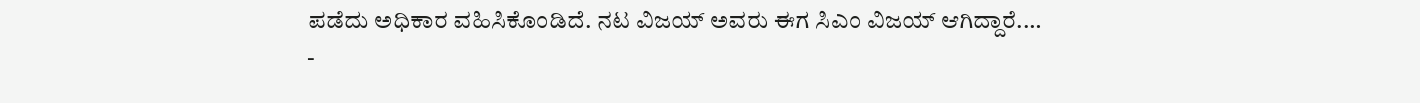ಪಡೆದು ಅಧಿಕಾರ ವಹಿಸಿಕೊಂಡಿದೆ. ನಟ ವಿಜಯ್ ಅವರು ಈಗ ಸಿಎಂ ವಿಜಯ್ ಆಗಿದ್ದಾರೆ.…
-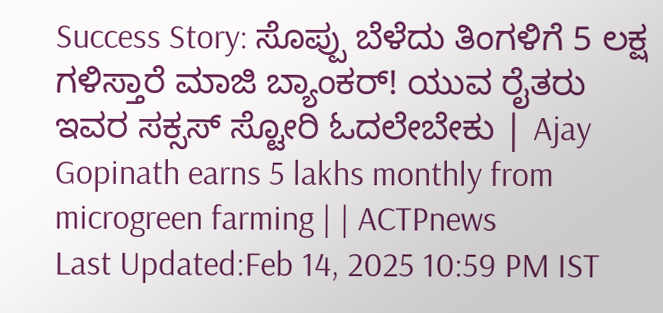Success Story: ಸೊಪ್ಪು ಬೆಳೆದು ತಿಂಗಳಿಗೆ 5 ಲಕ್ಷ ಗಳಿಸ್ತಾರೆ ಮಾಜಿ ಬ್ಯಾಂಕರ್! ಯುವ ರೈತರು ಇವರ ಸಕ್ಸಸ್ ಸ್ಟೋರಿ ಓದಲೇಬೇಕು | Ajay Gopinath earns 5 lakhs monthly from microgreen farming | | ACTPnews
Last Updated:Feb 14, 2025 10:59 PM IST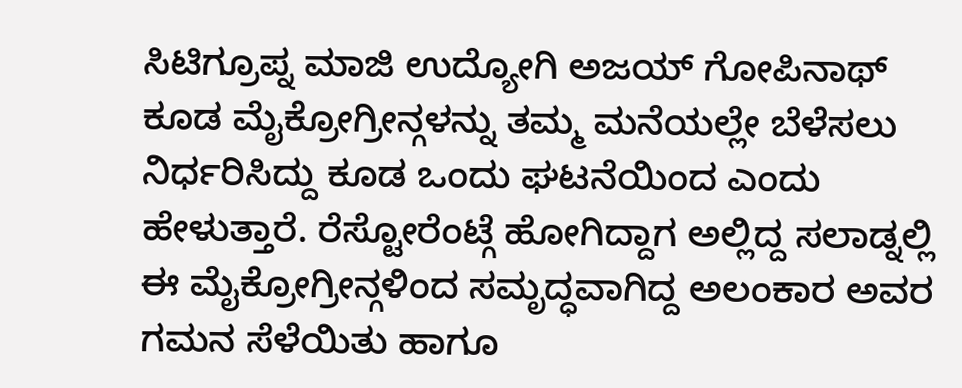ಸಿಟಿಗ್ರೂಪ್ನ ಮಾಜಿ ಉದ್ಯೋಗಿ ಅಜಯ್ ಗೋಪಿನಾಥ್ ಕೂಡ ಮೈಕ್ರೋಗ್ರೀನ್ಗಳನ್ನು ತಮ್ಮ ಮನೆಯಲ್ಲೇ ಬೆಳೆಸಲು ನಿರ್ಧರಿಸಿದ್ದು ಕೂಡ ಒಂದು ಘಟನೆಯಿಂದ ಎಂದು ಹೇಳುತ್ತಾರೆ. ರೆಸ್ಟೋರೆಂಟ್ಗೆ ಹೋಗಿದ್ದಾಗ ಅಲ್ಲಿದ್ದ ಸಲಾಡ್ನಲ್ಲಿ ಈ ಮೈಕ್ರೋಗ್ರೀನ್ಗಳಿಂದ ಸಮೃದ್ಧವಾಗಿದ್ದ ಅಲಂಕಾರ ಅವರ ಗಮನ ಸೆಳೆಯಿತು ಹಾಗೂ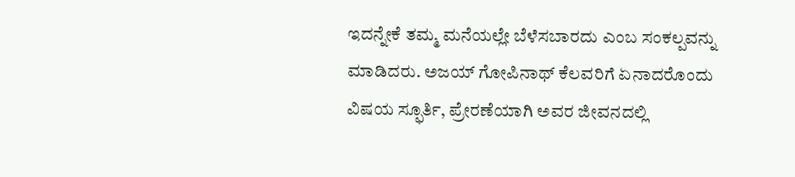ಇದನ್ನೇಕೆ ತಮ್ಮ ಮನೆಯಲ್ಲೇ ಬೆಳೆಸಬಾರದು ಎಂಬ ಸಂಕಲ್ಪವನ್ನು ಮಾಡಿದರು. ಅಜಯ್ ಗೋಪಿನಾಥ್ ಕೆಲವರಿಗೆ ಏನಾದರೊಂದು ವಿಷಯ ಸ್ಫೂರ್ತಿ, ಪ್ರೇರಣೆಯಾಗಿ ಅವರ ಜೀವನದಲ್ಲಿ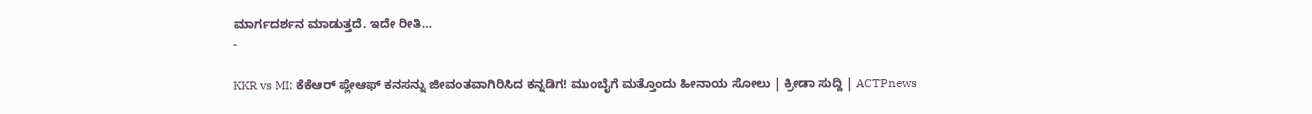ಮಾರ್ಗದರ್ಶನ ಮಾಡುತ್ತದೆ. ಇದೇ ರೀತಿ…
-

KKR vs MI: ಕೆಕೆಆರ್ ಪ್ಲೇಆಫ್ ಕನಸನ್ನು ಜೀವಂತವಾಗಿರಿಸಿದ ಕನ್ನಡಿಗ! ಮುಂಬೈಗೆ ಮತ್ತೊಂದು ಹೀನಾಯ ಸೋಲು | ಕ್ರೀಡಾ ಸುದ್ದಿ | ACTPnews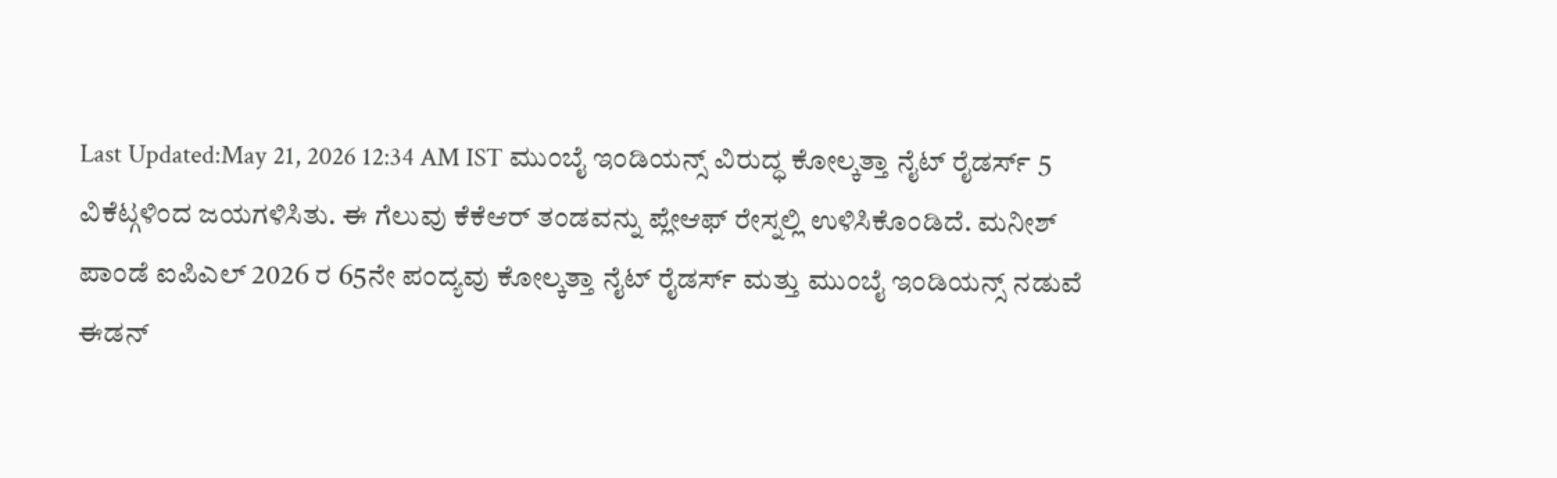Last Updated:May 21, 2026 12:34 AM IST ಮುಂಬೈ ಇಂಡಿಯನ್ಸ್ ವಿರುದ್ಧ ಕೋಲ್ಕತ್ತಾ ನೈಟ್ ರೈಡರ್ಸ್ 5 ವಿಕೆಟ್ಗಳಿಂದ ಜಯಗಳಿಸಿತು. ಈ ಗೆಲುವು ಕೆಕೆಆರ್ ತಂಡವನ್ನು ಪ್ಲೇಆಫ್ ರೇಸ್ನಲ್ಲಿ ಉಳಿಸಿಕೊಂಡಿದೆ. ಮನೀಶ್ ಪಾಂಡೆ ಐಪಿಎಲ್ 2026 ರ 65ನೇ ಪಂದ್ಯವು ಕೋಲ್ಕತ್ತಾ ನೈಟ್ ರೈಡರ್ಸ್ ಮತ್ತು ಮುಂಬೈ ಇಂಡಿಯನ್ಸ್ ನಡುವೆ ಈಡನ್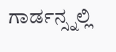ಗಾರ್ಡನ್ಸ್ನಲ್ಲಿ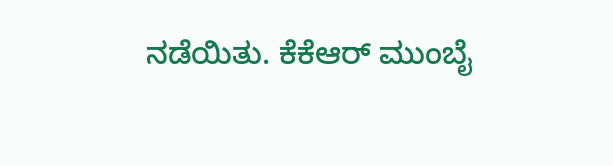ನಡೆಯಿತು. ಕೆಕೆಆರ್ ಮುಂಬೈ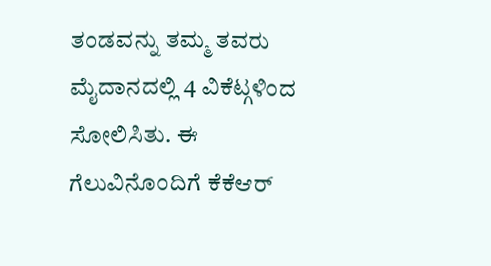ತಂಡವನ್ನು ತಮ್ಮ ತವರು ಮೈದಾನದಲ್ಲಿ 4 ವಿಕೆಟ್ಗಳಿಂದ ಸೋಲಿಸಿತು. ಈ ಗೆಲುವಿನೊಂದಿಗೆ ಕೆಕೆಆರ್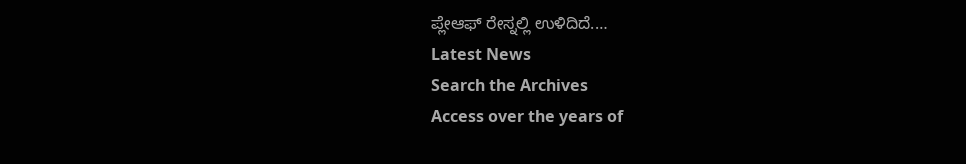ಪ್ಲೇಆಫ್ ರೇಸ್ನಲ್ಲಿ ಉಳಿದಿದೆ.…
Latest News
Search the Archives
Access over the years of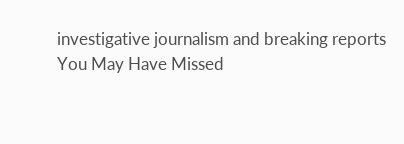investigative journalism and breaking reports
You May Have Missed